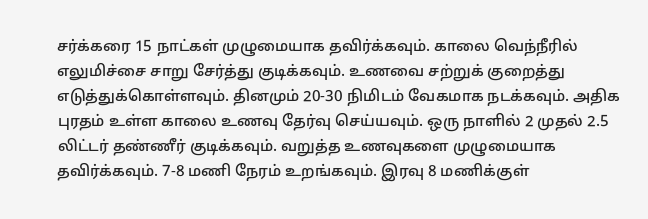சர்க்கரை 15 நாட்கள் முழுமையாக தவிர்க்கவும். காலை வெந்நீரில் எலுமிச்சை சாறு சேர்த்து குடிக்கவும். உணவை சற்றுக் குறைத்து எடுத்துக்கொள்ளவும். தினமும் 20-30 நிமிடம் வேகமாக நடக்கவும். அதிக புரதம் உள்ள காலை உணவு தேர்வு செய்யவும். ஒரு நாளில் 2 முதல் 2.5 லிட்டர் தண்ணீர் குடிக்கவும். வறுத்த உணவுகளை முழுமையாக தவிர்க்கவும். 7-8 மணி நேரம் உறங்கவும். இரவு 8 மணிக்குள்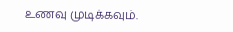உணவு முடிக்கவும்.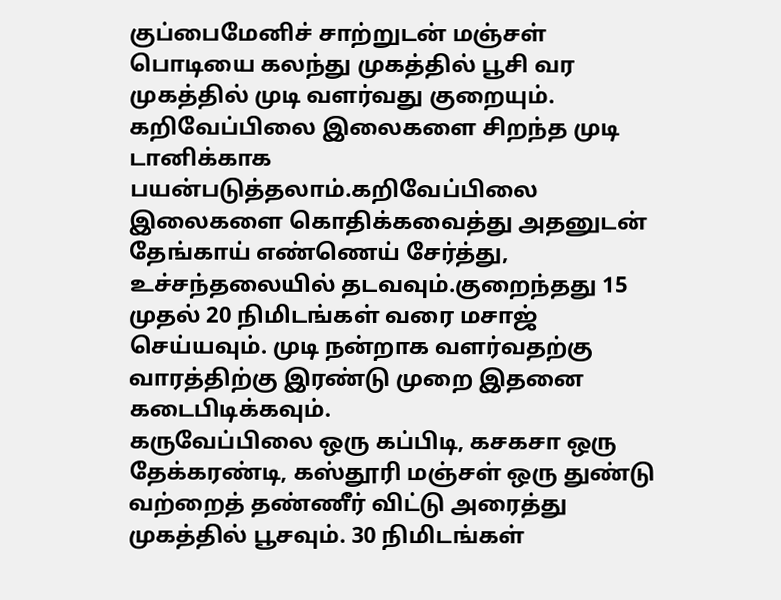குப்பைமேனிச் சாற்றுடன் மஞ்சள் பொடியை கலந்து முகத்தில் பூசி வர முகத்தில் முடி வளர்வது குறையும்.
கறிவேப்பிலை இலைகளை சிறந்த முடி டானிக்காக பயன்படுத்தலாம்.கறிவேப்பிலை இலைகளை கொதிக்கவைத்து அதனுடன் தேங்காய் எண்ணெய் சேர்த்து, உச்சந்தலையில் தடவவும்.குறைந்தது 15 முதல் 20 நிமிடங்கள் வரை மசாஜ் செய்யவும். முடி நன்றாக வளர்வதற்கு வாரத்திற்கு இரண்டு முறை இதனை கடைபிடிக்கவும்.
கருவேப்பிலை ஒரு கப்பிடி, கசகசா ஒரு தேக்கரண்டி, கஸ்தூரி மஞ்சள் ஒரு துண்டு வற்றைத் தண்ணீர் விட்டு அரைத்து முகத்தில் பூசவும். 30 நிமிடங்கள்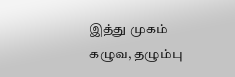இத்து முகம் கழுவ, தழும்பு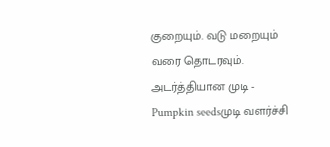குறையும். வடு மறையும் வரை தொடரவும்.
அடர்த்தியான முடி - Pumpkin seedsமுடி வளர்ச்சி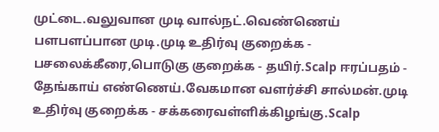முட்டை.வலுவான முடி வால்நட்.வெண்ணெய் பளபளப்பான முடி.முடி உதிர்வு குறைக்க - பசலைக்கீரை,பொடுகு குறைக்க - தயிர்.Scalp ஈரப்பதம் - தேங்காய் எண்ணெய்.வேகமான வளர்ச்சி சால்மன்.முடி உதிர்வு குறைக்க - சக்கரைவள்ளிக்கிழங்கு.Scalp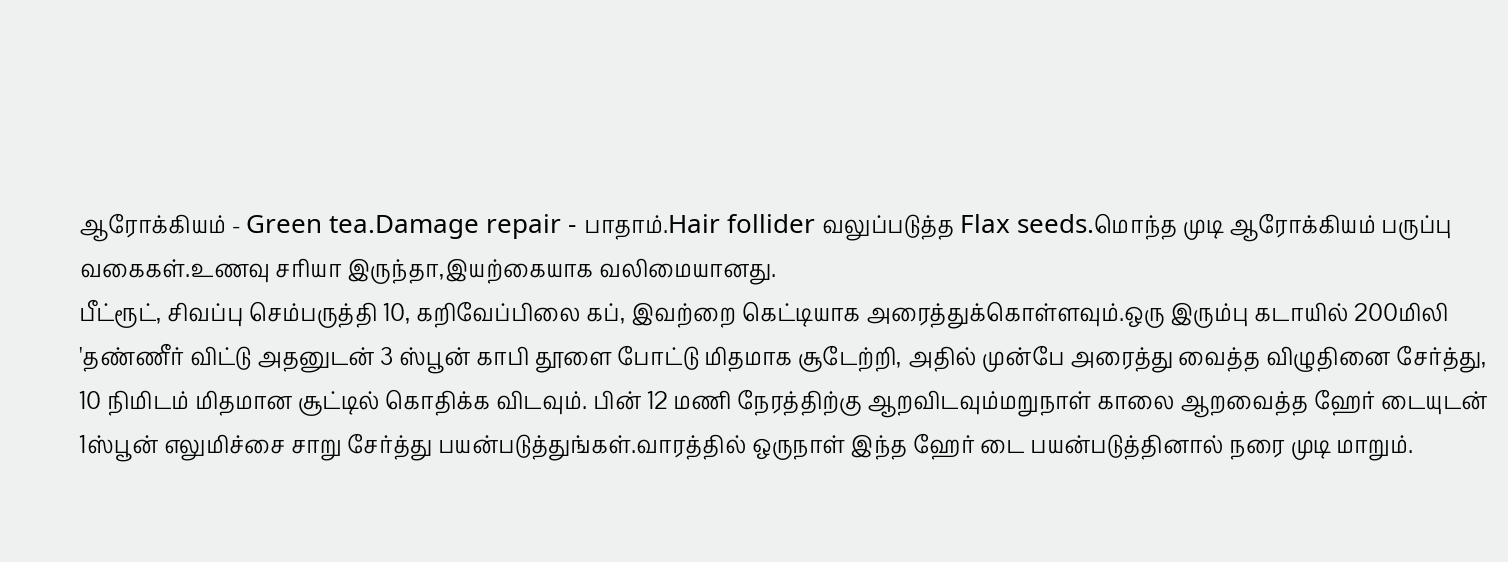ஆரோக்கியம் - Green tea.Damage repair - பாதாம்.Hair follider வலுப்படுத்த Flax seeds.மொந்த முடி ஆரோக்கியம் பருப்பு வகைகள்.உணவு சரியா இருந்தா,இயற்கையாக வலிமையானது.
பீட்ரூட், சிவப்பு செம்பருத்தி 10, கறிவேப்பிலை கப், இவற்றை கெட்டியாக அரைத்துக்கொள்ளவும்.ஒரு இரும்பு கடாயில் 200மிலி 'தண்ணீர் விட்டு அதனுடன் 3 ஸ்பூன் காபி தூளை போட்டு மிதமாக சூடேற்றி, அதில் முன்பே அரைத்து வைத்த விழுதினை சேர்த்து, 10 நிமிடம் மிதமான சூட்டில் கொதிக்க விடவும். பின் 12 மணி நேரத்திற்கு ஆறவிடவும்மறுநாள் காலை ஆறவைத்த ஹேர் டையுடன் 1ஸ்பூன் எலுமிச்சை சாறு சேர்த்து பயன்படுத்துங்கள்.வாரத்தில் ஒருநாள் இந்த ஹேர் டை பயன்படுத்தினால் நரை முடி மாறும்.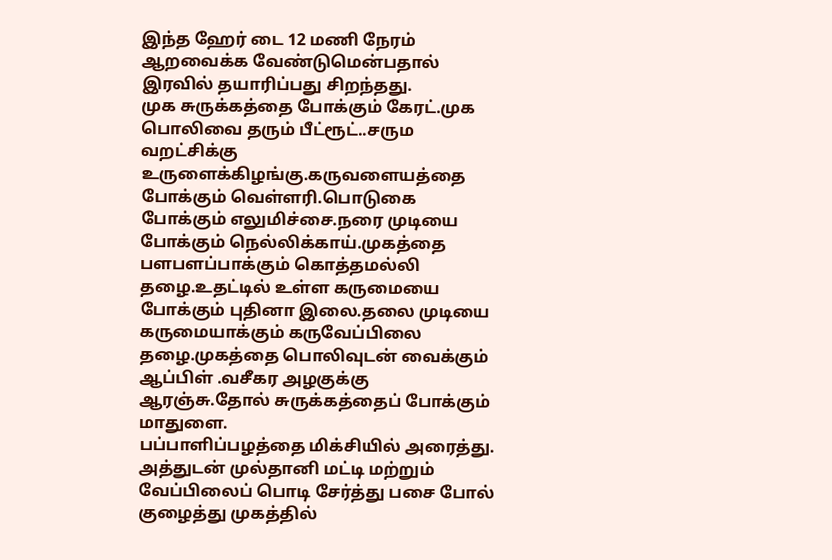இந்த ஹேர் டை 12 மணி நேரம் ஆறவைக்க வேண்டுமென்பதால் இரவில் தயாரிப்பது சிறந்தது.
முக சுருக்கத்தை போக்கும் கேரட்.முக பொலிவை தரும் பீட்ரூட்..சரும வறட்சிக்கு உருளைக்கிழங்கு.கருவளையத்தை போக்கும் வெள்ளரி.பொடுகை போக்கும் எலுமிச்சை.நரை முடியை போக்கும் நெல்லிக்காய்.முகத்தை பளபளப்பாக்கும் கொத்தமல்லி தழை.உதட்டில் உள்ள கருமையை போக்கும் புதினா இலை.தலை முடியை கருமையாக்கும் கருவேப்பிலை தழை.முகத்தை பொலிவுடன் வைக்கும் ஆப்பிள் .வசீகர அழகுக்கு ஆரஞ்சு.தோல் சுருக்கத்தைப் போக்கும் மாதுளை.
பப்பாளிப்பழத்தை மிக்சியில் அரைத்து. அத்துடன் முல்தானி மட்டி மற்றும் வேப்பிலைப் பொடி சேர்த்து பசை போல் குழைத்து முகத்தில்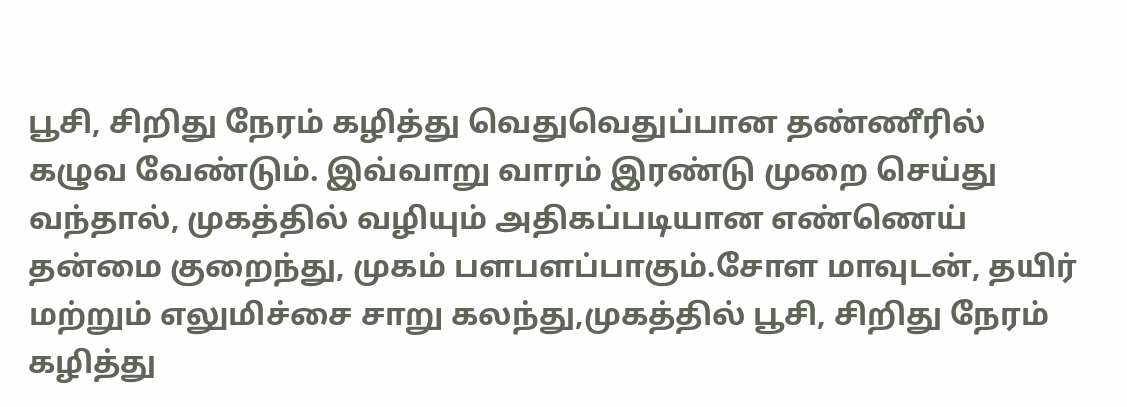பூசி, சிறிது நேரம் கழித்து வெதுவெதுப்பான தண்ணீரில் கழுவ வேண்டும். இவ்வாறு வாரம் இரண்டு முறை செய்து வந்தால், முகத்தில் வழியும் அதிகப்படியான எண்ணெய் தன்மை குறைந்து, முகம் பளபளப்பாகும்.சோள மாவுடன், தயிர் மற்றும் எலுமிச்சை சாறு கலந்து,முகத்தில் பூசி, சிறிது நேரம் கழித்து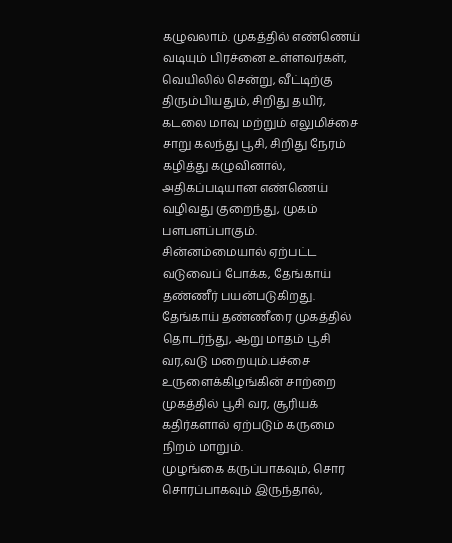கழுவலாம். முகத்தில் எண்ணெய் வடியும் பிரச்னை உள்ளவர்கள், வெயிலில் சென்று, வீட்டிற்கு திரும்பியதும், சிறிது தயிர், கடலை மாவு மற்றும் எலுமிச்சை சாறு கலந்து பூசி, சிறிது நேரம் கழித்து கழுவினால், அதிகப்படியான எண்ணெய் வழிவது குறைந்து, முகம் பளபளப்பாகும்.
சின்னம்மையால் ஏற்பட்ட வடுவைப் போக்க, தேங்காய் தண்ணீர் பயன்படுகிறது. தேங்காய் தண்ணீரை முகத்தில் தொடர்ந்து, ஆறு மாதம் பூசி வர,வடு மறையும்.பச்சை உருளைக்கிழங்கின் சாற்றை முகத்தில் பூசி வர, சூரியக் கதிர்களால் ஏற்படும் கருமை நிறம் மாறும்.
முழங்கை கருப்பாகவும், சொர சொரப்பாகவும் இருந்தால்,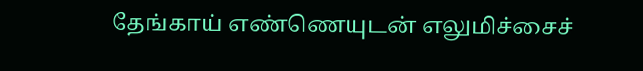தேங்காய் எண்ணெயுடன் எலுமிச்சைச்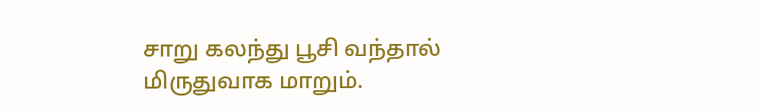சாறு கலந்து பூசி வந்தால் மிருதுவாக மாறும்.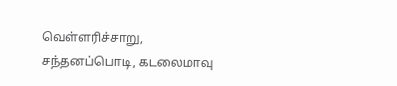வெள்ளரிச்சாறு, சந்தனப்பொடி, கடலைமாவு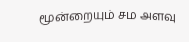மூன்றையும் சம அளவு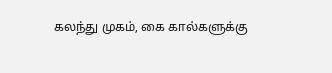கலந்து முகம், கை கால்களுக்கு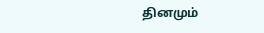தினமும்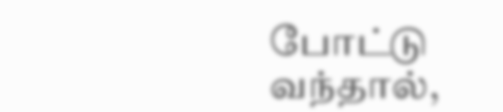போட்டு வந்தால்,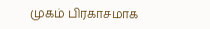முகம் பிரகாசமாக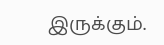இருக்கும்.